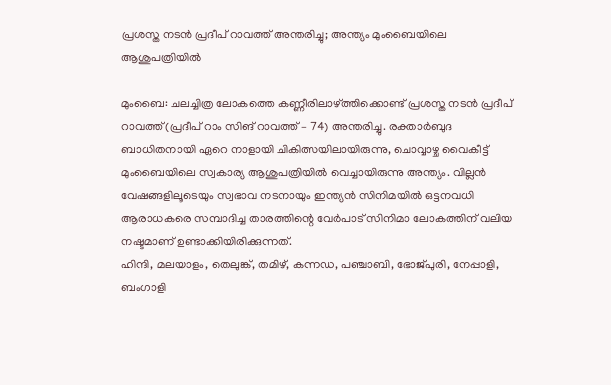പ്രശസ്ത നടൻ പ്രദീപ് റാവത്ത് അന്തരിച്ചു; അന്ത്യം മുംബൈയിലെ ആശുപത്രിയിൽ

മുംബൈ: ചലച്ചിത്ര ലോകത്തെ കണ്ണീരിലാഴ്ത്തിക്കൊണ്ട് പ്രശസ്ത നടൻ പ്രദീപ് റാവത്ത് (പ്രദീപ് റാം സിങ് റാവത്ത് – 74) അന്തരിച്ചു. രക്താർബുദ ബാധിതനായി ഏറെ നാളായി ചികിത്സയിലായിരുന്നു, ചൊവ്വാഴ്ച വൈകീട്ട് മുംബൈയിലെ സ്വകാര്യ ആശുപത്രിയിൽ വെച്ചായിരുന്നു അന്ത്യം. വില്ലൻ വേഷങ്ങളിലൂടെയും സ്വഭാവ നടനായും ഇന്ത്യൻ സിനിമയിൽ ഒട്ടനവധി ആരാധകരെ സമ്പാദിച്ച താരത്തിന്റെ വേർപാട് സിനിമാ ലോകത്തിന് വലിയ നഷ്ടമാണ് ഉണ്ടാക്കിയിരിക്കുന്നത്.
ഹിന്ദി, മലയാളം, തെലുങ്ക്, തമിഴ്, കന്നഡ, പഞ്ചാബി, ഭോജ്പുരി, നേപ്പാളി, ബംഗാളി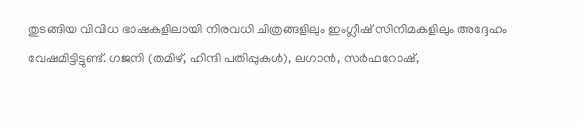തുടങ്ങിയ വിവിധ ഭാഷകളിലായി നിരവധി ചിത്രങ്ങളിലും ഇംഗ്ലീഷ് സിനിമകളിലും അദ്ദേഹം വേഷമിട്ടിട്ടുണ്ട്. ഗജനി (തമിഴ്, ഹിന്ദി പതിപ്പുകൾ), ലഗാൻ, സർഫറോഷ്,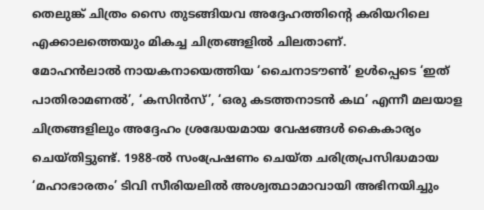തെലുങ്ക് ചിത്രം സൈ തുടങ്ങിയവ അദ്ദേഹത്തിന്റെ കരിയറിലെ എക്കാലത്തെയും മികച്ച ചിത്രങ്ങളിൽ ചിലതാണ്.
മോഹൻലാൽ നായകനായെത്തിയ ‘ചൈനാടൗൺ’ ഉൾപ്പെടെ ‘ഇത് പാതിരാമണൽ’, ‘കസിൻസ്’, ‘ഒരു കടത്തനാടൻ കഥ’ എന്നീ മലയാള ചിത്രങ്ങളിലും അദ്ദേഹം ശ്രദ്ധേയമായ വേഷങ്ങൾ കൈകാര്യം ചെയ്തിട്ടുണ്ട്. 1988-ൽ സംപ്രേഷണം ചെയ്ത ചരിത്രപ്രസിദ്ധമായ ‘മഹാഭാരതം’ ടിവി സീരിയലിൽ അശ്വത്ഥാമാവായി അഭിനയിച്ചും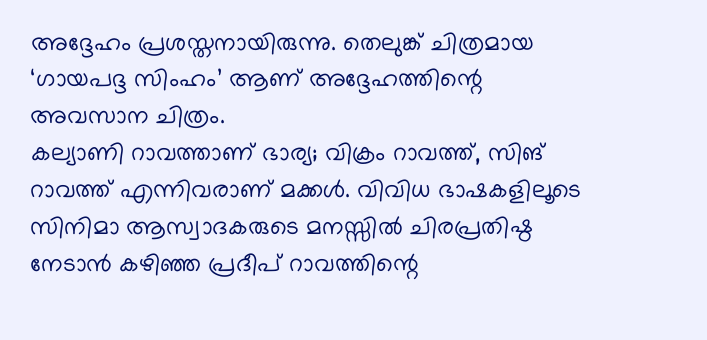അദ്ദേഹം പ്രശസ്തനായിരുന്നു. തെലുങ്ക് ചിത്രമായ ‘ഗായപദ്ദ സിംഹം’ ആണ് അദ്ദേഹത്തിന്റെ അവസാന ചിത്രം.
കല്യാണി റാവത്താണ് ഭാര്യ; വിക്രം റാവത്ത്, സിങ് റാവത്ത് എന്നിവരാണ് മക്കൾ. വിവിധ ഭാഷകളിലൂടെ സിനിമാ ആസ്വാദകരുടെ മനസ്സിൽ ചിരപ്രതിഷ്ഠ നേടാൻ കഴിഞ്ഞ പ്രദീപ് റാവത്തിന്റെ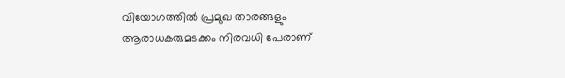വിയോഗത്തിൽ പ്രമുഖ താരങ്ങളും ആരാധകരുമടക്കം നിരവധി പേരാണ്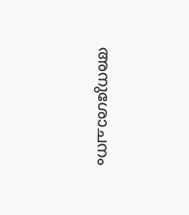അനുശോചനം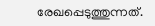രേഖപ്പെടുത്തുന്നത്.